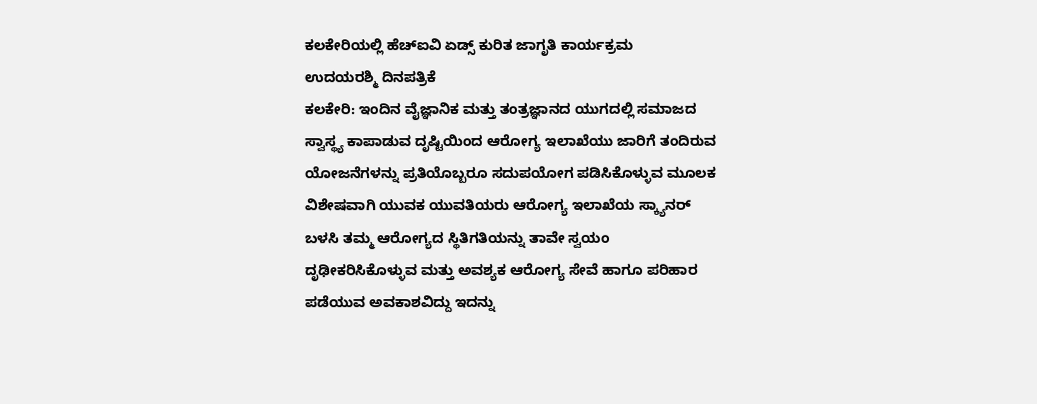ಕಲಕೇರಿಯಲ್ಲಿ ಹೆಚ್ಐವಿ ಏಡ್ಸ್ ಕುರಿತ ಜಾಗೃತಿ ಕಾರ್ಯಕ್ರಮ
ಉದಯರಶ್ಮಿ ದಿನಪತ್ರಿಕೆ
ಕಲಕೇರಿ: ಇಂದಿನ ವೈಜ್ಞಾನಿಕ ಮತ್ತು ತಂತ್ರಜ್ಞಾನದ ಯುಗದಲ್ಲಿ ಸಮಾಜದ ಸ್ವಾಸ್ಥ್ಯ ಕಾಪಾಡುವ ದೃಷ್ಟಿಯಿಂದ ಆರೋಗ್ಯ ಇಲಾಖೆಯು ಜಾರಿಗೆ ತಂದಿರುವ ಯೋಜನೆಗಳನ್ನು ಪ್ರತಿಯೊಬ್ಬರೂ ಸದುಪಯೋಗ ಪಡಿಸಿಕೊಳ್ಳುವ ಮೂಲಕ ವಿಶೇಷವಾಗಿ ಯುವಕ ಯುವತಿಯರು ಆರೋಗ್ಯ ಇಲಾಖೆಯ ಸ್ಕ್ಯಾನರ್ ಬಳಸಿ ತಮ್ಮ ಆರೋಗ್ಯದ ಸ್ಥಿತಿಗತಿಯನ್ನು ತಾವೇ ಸ್ವಯಂ ದೃಢೀಕರಿಸಿಕೊಳ್ಳುವ ಮತ್ತು ಅವಶ್ಯಕ ಆರೋಗ್ಯ ಸೇವೆ ಹಾಗೂ ಪರಿಹಾರ ಪಡೆಯುವ ಅವಕಾಶವಿದ್ದು ಇದನ್ನು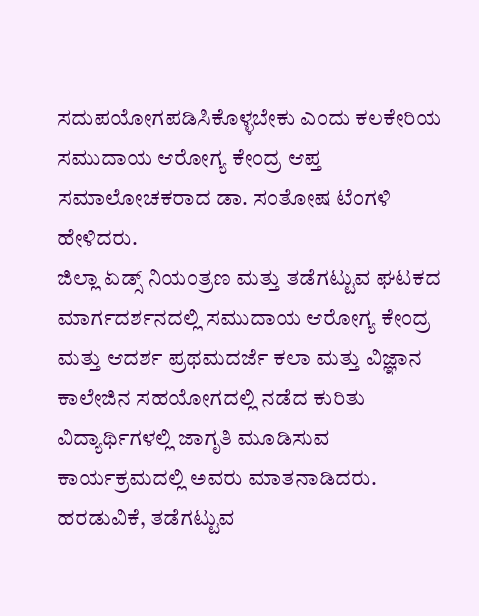ಸದುಪಯೋಗಪಡಿಸಿಕೊಳ್ಳಬೇಕು ಎಂದು ಕಲಕೇರಿಯ ಸಮುದಾಯ ಆರೋಗ್ಯ ಕೇಂದ್ರ ಆಪ್ತ ಸಮಾಲೋಚಕರಾದ ಡಾ. ಸಂತೋಷ ಟೆಂಗಳಿ ಹೇಳಿದರು.
ಜಿಲ್ಲಾ ಏಡ್ಸ್ ನಿಯಂತ್ರಣ ಮತ್ತು ತಡೆಗಟ್ಟುವ ಘಟಕದ ಮಾರ್ಗದರ್ಶನದಲ್ಲಿ ಸಮುದಾಯ ಆರೋಗ್ಯ ಕೇಂದ್ರ ಮತ್ತು ಆದರ್ಶ ಪ್ರಥಮದರ್ಜೆ ಕಲಾ ಮತ್ತು ವಿಜ್ಞಾನ ಕಾಲೇಜಿನ ಸಹಯೋಗದಲ್ಲಿ ನಡೆದ ಕುರಿತು ವಿದ್ಯಾರ್ಥಿಗಳಲ್ಲಿ ಜಾಗೃತಿ ಮೂಡಿಸುವ ಕಾರ್ಯಕ್ರಮದಲ್ಲಿ ಅವರು ಮಾತನಾಡಿದರು.
ಹರಡುವಿಕೆ, ತಡೆಗಟ್ಟುವ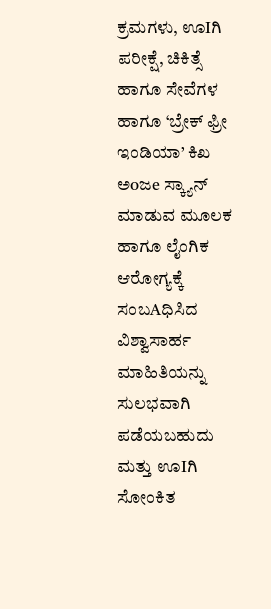ಕ್ರಮಗಳು, ಊIಗಿ ಪರೀಕ್ಷೆ, ಚಿಕಿತ್ಸೆ ಹಾಗೂ ಸೇವೆಗಳ ಹಾಗೂ ‘ಬ್ರೇಕ್ ಫ್ರೀ ಇಂಡಿಯಾ’ ಕಿಖ ಅoಜe ಸ್ಕ್ಯಾನ್ ಮಾಡುವ ಮೂಲಕ ಹಾಗೂ ಲೈಂಗಿಕ ಆರೋಗ್ಯಕ್ಕೆ ಸಂಬAಧಿಸಿದ ವಿಶ್ವಾಸಾರ್ಹ ಮಾಹಿತಿಯನ್ನು ಸುಲಭವಾಗಿ ಪಡೆಯಬಹುದು ಮತ್ತು ಊIಗಿ ಸೋಂಕಿತ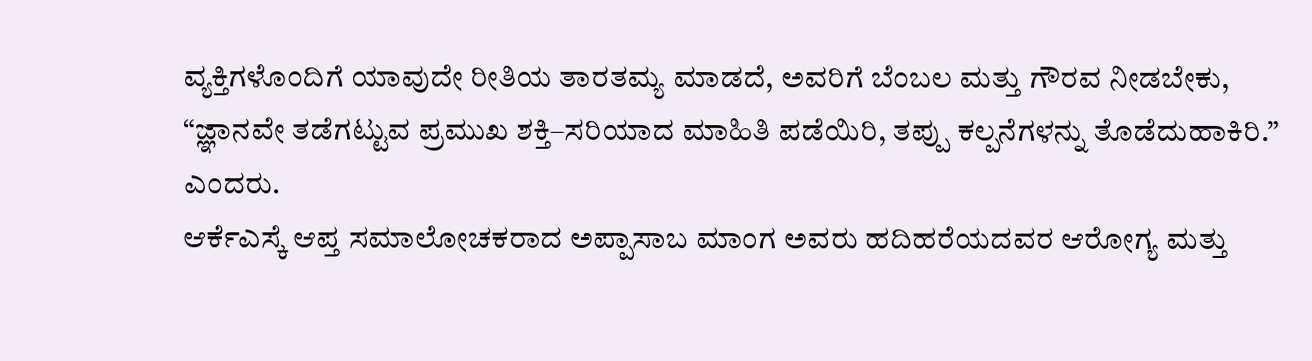ವ್ಯಕ್ತಿಗಳೊಂದಿಗೆ ಯಾವುದೇ ರೀತಿಯ ತಾರತಮ್ಯ ಮಾಡದೆ, ಅವರಿಗೆ ಬೆಂಬಲ ಮತ್ತು ಗೌರವ ನೀಡಬೇಕು, “ಜ್ಞಾನವೇ ತಡೆಗಟ್ಟುವ ಪ್ರಮುಖ ಶಕ್ತಿ–ಸರಿಯಾದ ಮಾಹಿತಿ ಪಡೆಯಿರಿ, ತಪ್ಪು ಕಲ್ಪನೆಗಳನ್ನು ತೊಡೆದುಹಾಕಿರಿ.” ಎಂದರು.
ಆರ್ಕೆಎಸ್ಕೆ ಆಪ್ತ ಸಮಾಲೋಚಕರಾದ ಅಪ್ಪಾಸಾಬ ಮಾಂಗ ಅವರು ಹದಿಹರೆಯದವರ ಆರೋಗ್ಯ ಮತ್ತು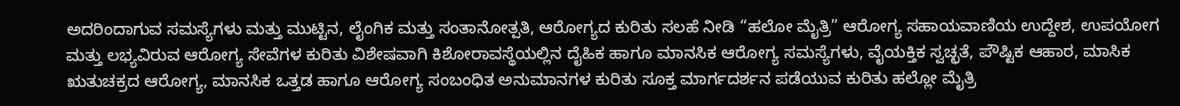ಅದರಿಂದಾಗುವ ಸಮಸ್ಯೆಗಳು ಮತ್ತು ಮುಟ್ಟಿನ, ಲೈಂಗಿಕ ಮತ್ತು ಸಂತಾನೋತ್ಪತಿ, ಆರೋಗ್ಯದ ಕುರಿತು ಸಲಹೆ ನೀಡಿ “ಹಲೋ ಮೈತ್ರಿ” ಆರೋಗ್ಯ ಸಹಾಯವಾಣಿಯ ಉದ್ದೇಶ, ಉಪಯೋಗ ಮತ್ತು ಲಭ್ಯವಿರುವ ಆರೋಗ್ಯ ಸೇವೆಗಳ ಕುರಿತು ವಿಶೇಷವಾಗಿ ಕಿಶೋರಾವಸ್ಥೆಯಲ್ಲಿನ ದೈಹಿಕ ಹಾಗೂ ಮಾನಸಿಕ ಆರೋಗ್ಯ ಸಮಸ್ಯೆಗಳು, ವೈಯಕ್ತಿಕ ಸ್ವಚ್ಛತೆ, ಪೌಷ್ಟಿಕ ಆಹಾರ, ಮಾಸಿಕ ಋತುಚಕ್ರದ ಆರೋಗ್ಯ, ಮಾನಸಿಕ ಒತ್ತಡ ಹಾಗೂ ಆರೋಗ್ಯ ಸಂಬಂಧಿತ ಅನುಮಾನಗಳ ಕುರಿತು ಸೂಕ್ತ ಮಾರ್ಗದರ್ಶನ ಪಡೆಯುವ ಕುರಿತು ಹಲ್ಲೋ ಮೈತ್ರಿ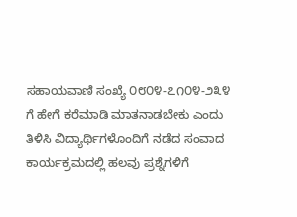ಸಹಾಯವಾಣಿ ಸಂಖ್ಯೆ ೦೮೦೪-೭೧೦೪-೨೩೪ ಗೆ ಹೇಗೆ ಕರೆಮಾಡಿ ಮಾತನಾಡಬೇಕು ಎಂದು ತಿಳಿಸಿ ವಿದ್ಯಾರ್ಥಿಗಳೊಂದಿಗೆ ನಡೆದ ಸಂವಾದ ಕಾರ್ಯಕ್ರಮದಲ್ಲಿ ಹಲವು ಪ್ರಶ್ನೆಗಳಿಗೆ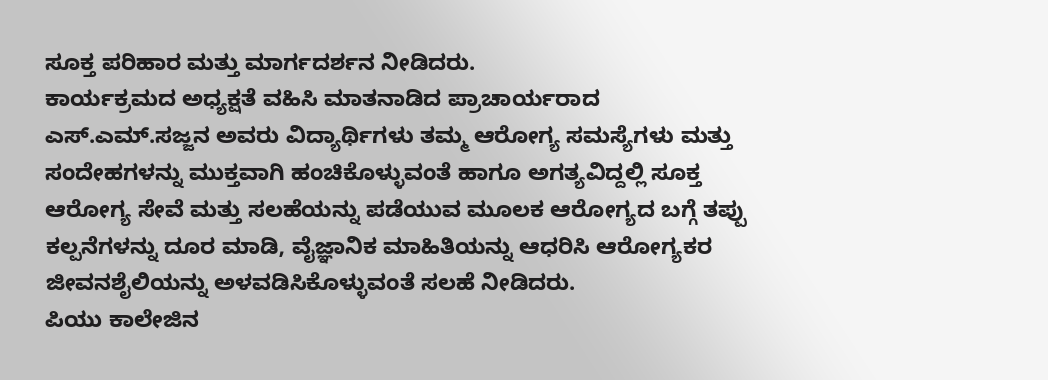ಸೂಕ್ತ ಪರಿಹಾರ ಮತ್ತು ಮಾರ್ಗದರ್ಶನ ನೀಡಿದರು.
ಕಾರ್ಯಕ್ರಮದ ಅಧ್ಯಕ್ಷತೆ ವಹಿಸಿ ಮಾತನಾಡಿದ ಪ್ರಾಚಾರ್ಯರಾದ ಎಸ್.ಎಮ್.ಸಜ್ಜನ ಅವರು ವಿದ್ಯಾರ್ಥಿಗಳು ತಮ್ಮ ಆರೋಗ್ಯ ಸಮಸ್ಯೆಗಳು ಮತ್ತು ಸಂದೇಹಗಳನ್ನು ಮುಕ್ತವಾಗಿ ಹಂಚಿಕೊಳ್ಳುವಂತೆ ಹಾಗೂ ಅಗತ್ಯವಿದ್ದಲ್ಲಿ ಸೂಕ್ತ ಆರೋಗ್ಯ ಸೇವೆ ಮತ್ತು ಸಲಹೆಯನ್ನು ಪಡೆಯುವ ಮೂಲಕ ಆರೋಗ್ಯದ ಬಗ್ಗೆ ತಪ್ಪು ಕಲ್ಪನೆಗಳನ್ನು ದೂರ ಮಾಡಿ, ವೈಜ್ಞಾನಿಕ ಮಾಹಿತಿಯನ್ನು ಆಧರಿಸಿ ಆರೋಗ್ಯಕರ ಜೀವನಶೈಲಿಯನ್ನು ಅಳವಡಿಸಿಕೊಳ್ಳುವಂತೆ ಸಲಹೆ ನೀಡಿದರು.
ಪಿಯು ಕಾಲೇಜಿನ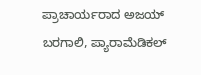ಪ್ರಾಚಾರ್ಯರಾದ ಅಜಯ್ ಬರಗಾಲಿ, ಪ್ಯಾರಾಮೆಡಿಕಲ್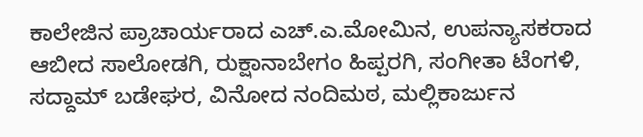ಕಾಲೇಜಿನ ಪ್ರಾಚಾರ್ಯರಾದ ಎಚ್.ಎ.ಮೋಮಿನ, ಉಪನ್ಯಾಸಕರಾದ ಆಬೀದ ಸಾಲೋಡಗಿ, ರುಕ್ಷಾನಾಬೇಗಂ ಹಿಪ್ಪರಗಿ, ಸಂಗೀತಾ ಟೆಂಗಳಿ, ಸದ್ದಾಮ್ ಬಡೇಘರ, ವಿನೋದ ನಂದಿಮಠ, ಮಲ್ಲಿಕಾರ್ಜುನ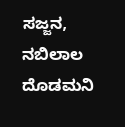ಸಜ್ಜನ, ನಬಿಲಾಲ ದೊಡಮನಿ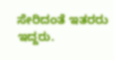ಸೇರಿದಂತೆ ಇತರರು ಇದ್ದರು.